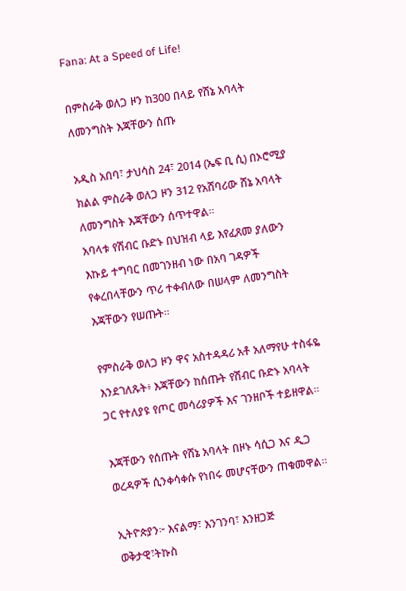Fana: At a Speed of Life!

በምስራቅ ወለጋ ዞን ከ300 በላይ የሸኔ አባላት ለመንግስት እጃቸውን ሰጡ

አዲስ አበባ፣ ታህሳስ 24፣ 2014 (ኤፍ ቢ ሲ) በኦሮሚያ ክልል ምስራቅ ወለጋ ዞን 312 የአሸባሪው ሸኔ አባላት ለመንግስት እጃቸውን ሰጥተዋል።
አባላቱ የሽብር ቡድኑ በህዝብ ላይ እየፈጸመ ያለውን እኩይ ተግባር በመገንዘብ ነው በአባ ገዳዎች የቀረበላቸውን ጥሪ ተቀብለው በሠላም ለመንግስት እጃቸውን የሠጡት።

የምስራቅ ወለጋ ዞን ዋና አስተዳዳሪ አቶ አለማየሁ ተስፋዬ እንደገለጹት፥ እጃቸውን ከሰጡት የሽብር ቡድኑ አባላት ጋር የተለያዩ የጦር መሳሪያዎች እና ገንዘቦች ተይዘዋል።

እጃቸውን የሰጡት የሸኔ አባላት በዞኑ ሳሲጋ እና ዲጋ ወረዳዎች ሲንቀሳቀሱ የነበሩ መሆናቸውን ጠቁመዋል።

ኢትዮጵያን፦ እናልማ፣ እንገንባ፣ እንዘጋጅ
ወቅታዊ፣ትኩስ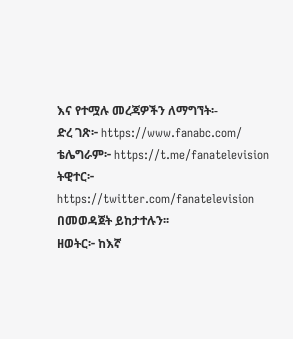እና የተሟሉ መረጃዎችን ለማግኘት፡-
ድረ ገጽ፦ https://www.fanabc.com/
ቴሌግራም፦ https://t.me/fanatelevision
ትዊተር፦ https://twitter.com/fanatelevision በመወዳጀት ይከታተሉን፡፡
ዘወትር፦ ከእኛ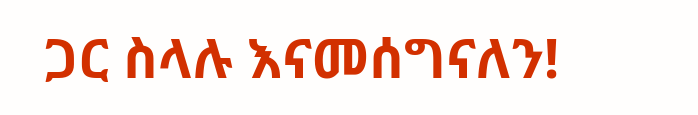ጋር ስላሉ እናመሰግናለን!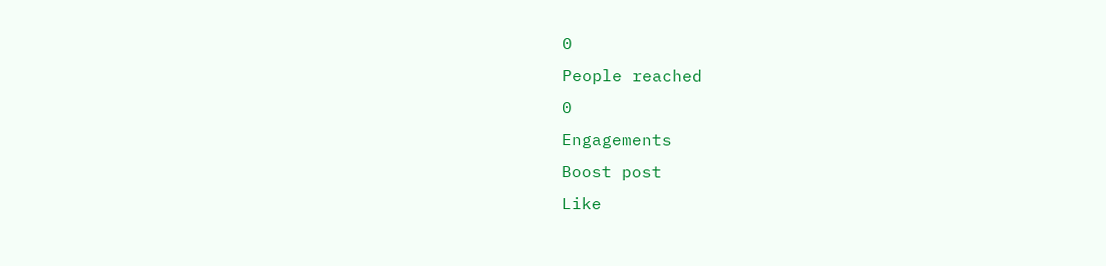0
People reached
0
Engagements
Boost post
Like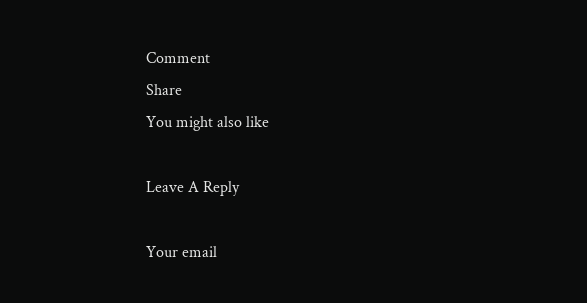Comment
Share
You might also like

Leave A Reply

Your email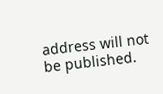address will not be published.